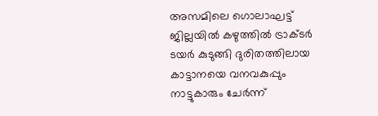അസമിലെ ഗൊലാഘട്ട് ജില്ലയിൽ കഴുത്തിൽ ട്രാക്ടർ ടയർ കുടുങ്ങി ദുരിതത്തിലായ കാട്ടാനയെ വനവകുപ്പും നാട്ടുകാരും ചേർന്ന്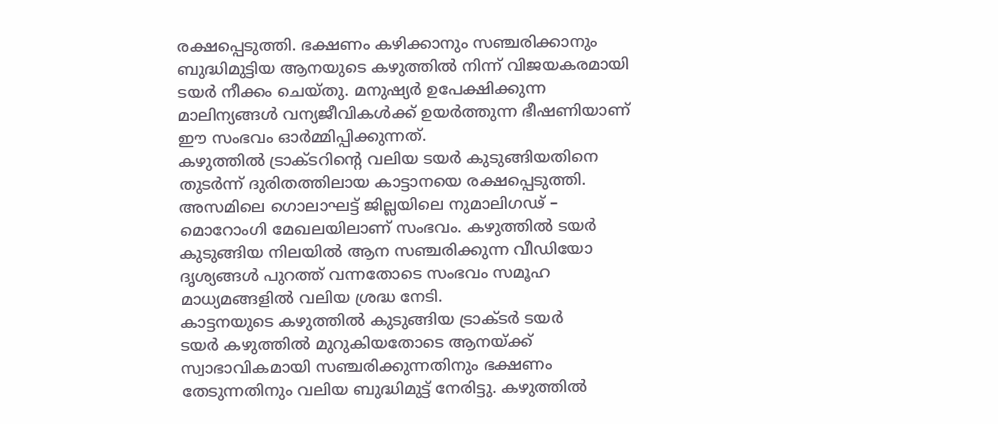രക്ഷപ്പെടുത്തി. ഭക്ഷണം കഴിക്കാനും സഞ്ചരിക്കാനും ബുദ്ധിമുട്ടിയ ആനയുടെ കഴുത്തിൽ നിന്ന് വിജയകരമായി ടയർ നീക്കം ചെയ്തു. മനുഷ്യർ ഉപേക്ഷിക്കുന്ന മാലിന്യങ്ങൾ വന്യജീവികൾക്ക് ഉയർത്തുന്ന ഭീഷണിയാണ് ഈ സംഭവം ഓർമ്മിപ്പിക്കുന്നത്.
കഴുത്തിൽ ട്രാക്ടറിന്റെ വലിയ ടയർ കുടുങ്ങിയതിനെ തുടർന്ന് ദുരിതത്തിലായ കാട്ടാനയെ രക്ഷപ്പെടുത്തി. അസമിലെ ഗൊലാഘട്ട് ജില്ലയിലെ നുമാലിഗഢ് – മൊറോംഗി മേഖലയിലാണ് സംഭവം. കഴുത്തിൽ ടയർ കുടുങ്ങിയ നിലയിൽ ആന സഞ്ചരിക്കുന്ന വീഡിയോ ദൃശ്യങ്ങൾ പുറത്ത് വന്നതോടെ സംഭവം സമൂഹ മാധ്യമങ്ങളിൽ വലിയ ശ്രദ്ധ നേടി.
കാട്ടനയുടെ കഴുത്തിൽ കുടുങ്ങിയ ട്രാക്ടർ ടയർ
ടയർ കഴുത്തിൽ മുറുകിയതോടെ ആനയ്ക്ക് സ്വാഭാവികമായി സഞ്ചരിക്കുന്നതിനും ഭക്ഷണം തേടുന്നതിനും വലിയ ബുദ്ധിമുട്ട് നേരിട്ടു. കഴുത്തിൽ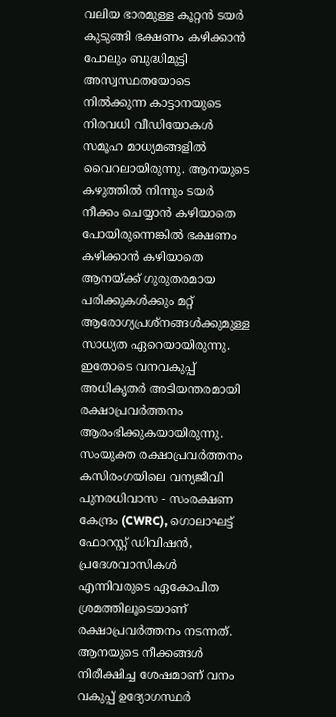വലിയ ഭാരമുള്ള കൂറ്റൻ ടയർ കുടുങ്ങി ഭക്ഷണം കഴിക്കാൻ പോലും ബുദ്ധിമുട്ടി അസ്വസ്ഥതയോടെ നിൽക്കുന്ന കാട്ടാനയുടെ നിരവധി വീഡിയോകൾ സമൂഹ മാധ്യമങ്ങളിൽ വൈറലായിരുന്നു. ആനയുടെ കഴുത്തിൽ നിന്നും ടയർ നീക്കം ചെയ്യാൻ കഴിയാതെ പോയിരുന്നെങ്കിൽ ഭക്ഷണം കഴിക്കാൻ കഴിയാതെ ആനയ്ക്ക് ഗുരുതരമായ പരിക്കുകൾക്കും മറ്റ് ആരോഗ്യപ്രശ്നങ്ങൾക്കുമുള്ള സാധ്യത ഏറെയായിരുന്നു. ഇതോടെ വനവകുപ്പ് അധികൃതർ അടിയന്തരമായി രക്ഷാപ്രവർത്തനം ആരംഭിക്കുകയായിരുന്നു.
സംയുക്ത രക്ഷാപ്രവർത്തനം
കസിരംഗയിലെ വന്യജീവി പുനരധിവാസ - സംരക്ഷണ കേന്ദ്രം (CWRC), ഗൊലാഘട്ട് ഫോറസ്റ്റ് ഡിവിഷൻ, പ്രദേശവാസികൾ എന്നിവരുടെ ഏകോപിത ശ്രമത്തിലൂടെയാണ് രക്ഷാപ്രവർത്തനം നടന്നത്. ആനയുടെ നീക്കങ്ങൾ നിരീക്ഷിച്ച ശേഷമാണ് വനം വകുപ്പ് ഉദ്യോഗസ്ഥർ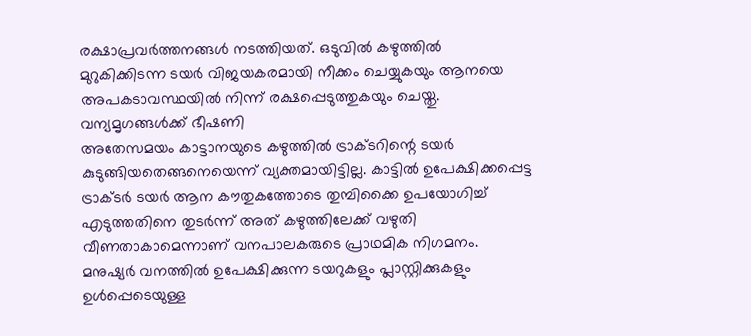രക്ഷാപ്രവർത്തനങ്ങൾ നടത്തിയത്. ഒടുവിൽ കഴുത്തിൽ മുറുകിക്കിടന്ന ടയർ വിജയകരമായി നീക്കം ചെയ്യുകയും ആനയെ അപകടാവസ്ഥയിൽ നിന്ന് രക്ഷപ്പെടുത്തുകയും ചെയ്തു.
വന്യമൃഗങ്ങൾക്ക് ഭീഷണി
അതേസമയം കാട്ടാനയുടെ കഴുത്തിൽ ട്രാക്ടറിന്റെ ടയർ കുടുങ്ങിയതെങ്ങനെയെന്ന് വ്യക്തമായിട്ടില്ല. കാട്ടിൽ ഉപേക്ഷിക്കപ്പെട്ട ട്രാക്ടർ ടയർ ആന കൗതുകത്തോടെ തുമ്പിക്കൈ ഉപയോഗിച്ച് എടുത്തതിനെ തുടർന്ന് അത് കഴുത്തിലേക്ക് വഴുതി വീണതാകാമെന്നാണ് വനപാലകരുടെ പ്രാഥമിക നിഗമനം. മനുഷ്യർ വനത്തിൽ ഉപേക്ഷിക്കുന്ന ടയറുകളും പ്ലാസ്റ്റിക്കുകളും ഉൾപ്പെടെയുള്ള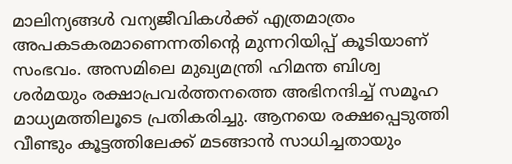മാലിന്യങ്ങൾ വന്യജീവികൾക്ക് എത്രമാത്രം അപകടകരമാണെന്നതിന്റെ മുന്നറിയിപ്പ് കൂടിയാണ് സംഭവം. അസമിലെ മുഖ്യമന്ത്രി ഹിമന്ത ബിശ്വ ശർമയും രക്ഷാപ്രവർത്തനത്തെ അഭിനന്ദിച്ച് സമൂഹ മാധ്യമത്തിലൂടെ പ്രതികരിച്ചു. ആനയെ രക്ഷപ്പെടുത്തി വീണ്ടും കൂട്ടത്തിലേക്ക് മടങ്ങാൻ സാധിച്ചതായും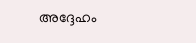അദ്ദേഹം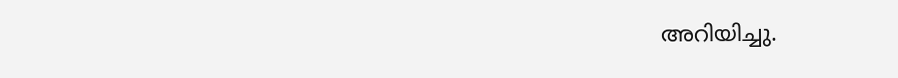അറിയിച്ചു.